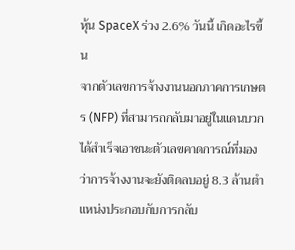หุ้น SpaceX ร่วง 2.6% วันนี้ เกิดอะไรขึ้น
จากตัวเลขการจ้างงานนอกภาคการเกษตร (NFP) ที่สามารถกลับมาอยู่ในแดนบวกได้สำเร็จเอาชนะตัวเลขคาดการณ์ที่มองว่าการจ้างงานจะยังติดลบอยู่ 8.3 ล้านตำแหน่งประกอบกับการกลับ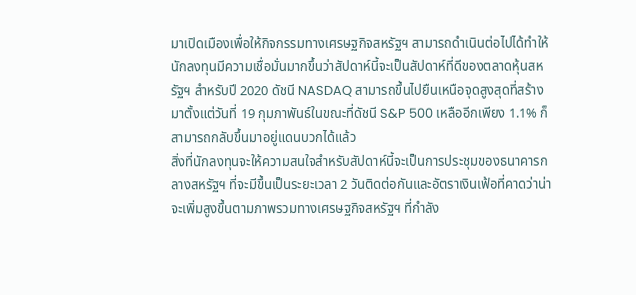มาเปิดเมืองเพื่อให้กิจกรรมทางเศรษฐกิจสหรัฐฯ สามารถดำเนินต่อไปได้ทำให้นักลงทุนมีความเชื่อมั่นมากขึ้นว่าสัปดาห์นี้จะเป็นสัปดาห์ที่ดีของตลาดหุ้นสหรัฐฯ สำหรับปี 2020 ดัชนี NASDAQ สามารถขึ้นไปยืนเหนือจุดสูงสุดที่สร้างมาตั้งแต่วันที่ 19 กุมภาพันธ์ในขณะที่ดัชนี S&P 500 เหลืออีกเพียง 1.1% ก็สามารถกลับขึ้นมาอยู่แดนบวกได้แล้ว
สิ่งที่นักลงทุนจะให้ความสนใจสำหรับสัปดาห์นี้จะเป็นการประชุมของธนาคารกลางสหรัฐฯ ที่จะมีขึ้นเป็นระยะเวลา 2 วันติดต่อกันและอัตราเงินเฟ้อที่คาดว่าน่าจะเพิ่มสูงขึ้นตามภาพรวมทางเศรษฐกิจสหรัฐฯ ที่กำลัง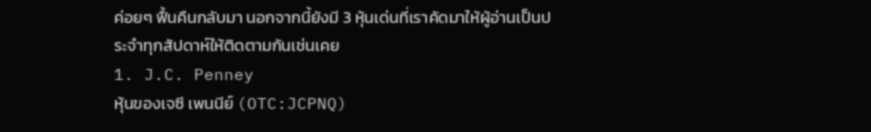ค่อยๆ ฟื้นคืนกลับมา นอกจากนี้ยังมี 3 หุ้นเด่นที่เราคัดมาให้ผู้อ่านเป็นประจำทุกสัปดาห์ให้ติดตามกันเช่นเคย
1. J.C. Penney
หุ้นของเจซี เพนนีย์ (OTC:JCPNQ)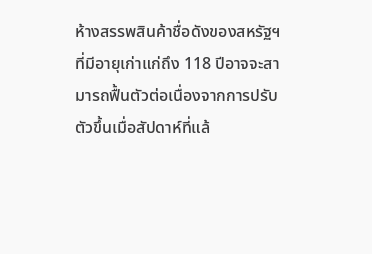ห้างสรรพสินค้าชื่อดังของสหรัฐฯ ที่มีอายุเก่าแก่ถึง 118 ปีอาจจะสามารถฟื้นตัวต่อเนื่องจากการปรับตัวขึ้นเมื่อสัปดาห์ที่แล้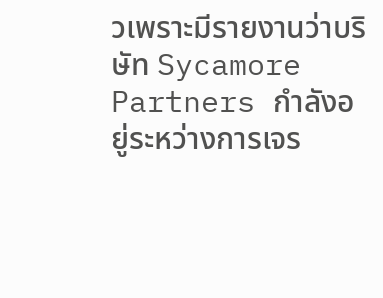วเพราะมีรายงานว่าบริษัท Sycamore Partners กำลังอยู่ระหว่างการเจร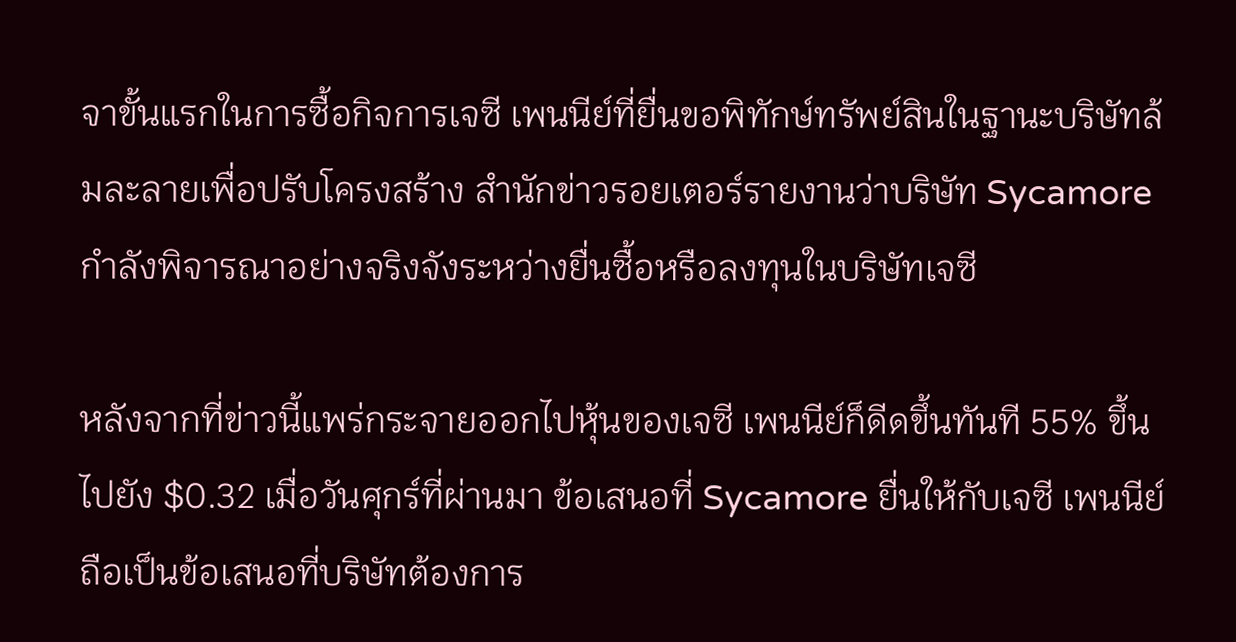จาขั้นแรกในการซื้อกิจการเจซี เพนนีย์ที่ยื่นขอพิทักษ์ทรัพย์สินในฐานะบริษัทล้มละลายเพื่อปรับโครงสร้าง สำนักข่าวรอยเตอร์รายงานว่าบริษัท Sycamore กำลังพิจารณาอย่างจริงจังระหว่างยื่นซื้อหรือลงทุนในบริษัทเจซี

หลังจากที่ข่าวนี้แพร่กระจายออกไปหุ้นของเจซี เพนนีย์ก็ดีดขึ้นทันที 55% ขึ้นไปยัง $0.32 เมื่อวันศุกร์ที่ผ่านมา ข้อเสนอที่ Sycamore ยื่นให้กับเจซี เพนนีย์ถือเป็นข้อเสนอที่บริษัทต้องการ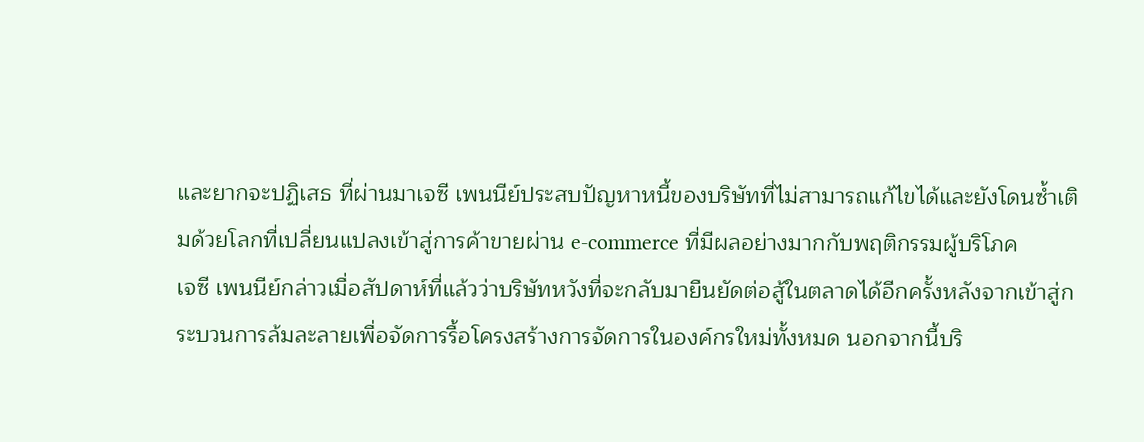และยากจะปฏิเสธ ที่ผ่านมาเจซี เพนนีย์ประสบปัญหาหนี้ของบริษัทที่ไม่สามารถแก้ไขได้และยังโดนซ้ำเติมด้วยโลกที่เปลี่ยนแปลงเข้าสู่การค้าขายผ่าน e-commerce ที่มีผลอย่างมากกับพฤติกรรมผู้บริโภค
เจซี เพนนีย์กล่าวเมื่อสัปดาห์ที่แล้วว่าบริษัทหวังที่จะกลับมายืนยัดต่อสู้ในตลาดได้อีกครั้งหลังจากเข้าสู่กระบวนการล้มละลายเพื่อจัดการรื้อโครงสร้างการจัดการในองค์กรใหม่ทั้งหมด นอกจากนี้บริ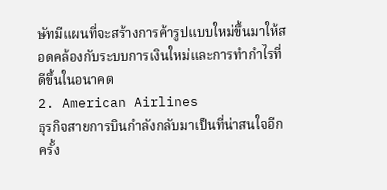ษัทมีแผนที่จะสร้างการค้ารูปแบบใหม่ขึ้นมาให้สอดคล้องกับระบบการเงินใหม่และการทำกำไรที่ดีขึ้นในอนาคต
2. American Airlines
ธุรกิจสายการบินกำลังกลับมาเป็นที่น่าสนใจอีกครั้ง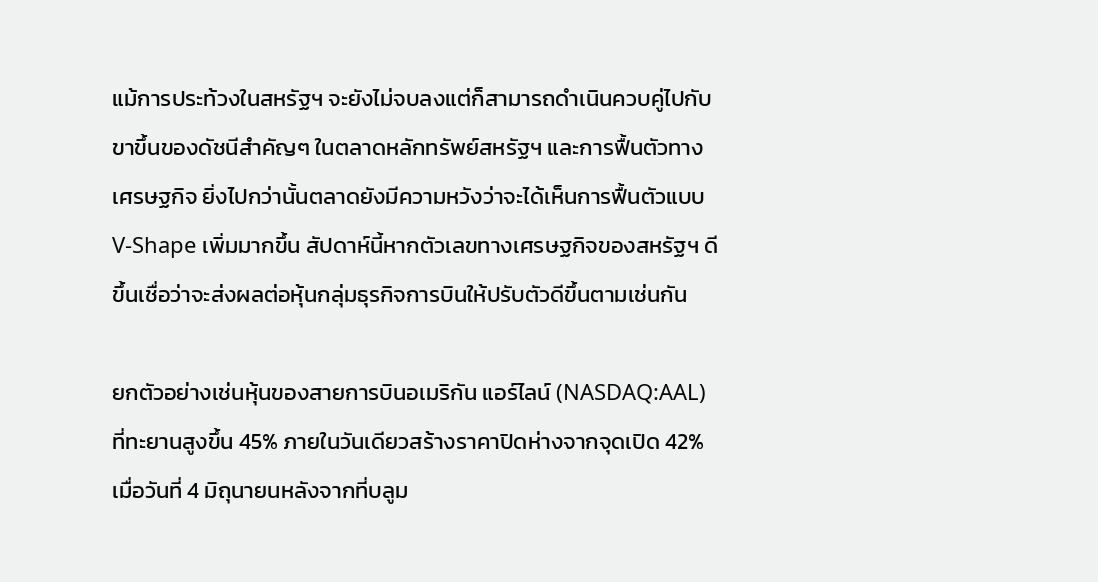แม้การประท้วงในสหรัฐฯ จะยังไม่จบลงแต่ก็สามารถดำเนินควบคู่ไปกับขาขึ้นของดัชนีสำคัญๆ ในตลาดหลักทรัพย์สหรัฐฯ และการฟื้นตัวทางเศรษฐกิจ ยิ่งไปกว่านั้นตลาดยังมีความหวังว่าจะได้เห็นการฟื้นตัวแบบ V-Shape เพิ่มมากขึ้น สัปดาห์นี้หากตัวเลขทางเศรษฐกิจของสหรัฐฯ ดีขึ้นเชื่อว่าจะส่งผลต่อหุ้นกลุ่มธุรกิจการบินให้ปรับตัวดีขึ้นตามเช่นกัน

ยกตัวอย่างเช่นหุ้นของสายการบินอเมริกัน แอร์ไลน์ (NASDAQ:AAL) ที่ทะยานสูงขึ้น 45% ภายในวันเดียวสร้างราคาปิดห่างจากจุดเปิด 42% เมื่อวันที่ 4 มิถุนายนหลังจากที่บลูม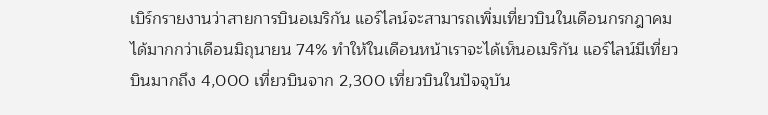เบิร์กรายงานว่าสายการบินอเมริกัน แอร์ไลน์จะสามารถเพิ่มเที่ยวบินในเดือนกรกฎาคมได้มากกว่าเดือนมิถุนายน 74% ทำให้ในเดือนหน้าเราจะได้เห็นอเมริกัน แอร์ไลน์มีเที่ยวบินมากถึง 4,000 เที่ยวบินจาก 2,300 เที่ยวบินในปัจจุบัน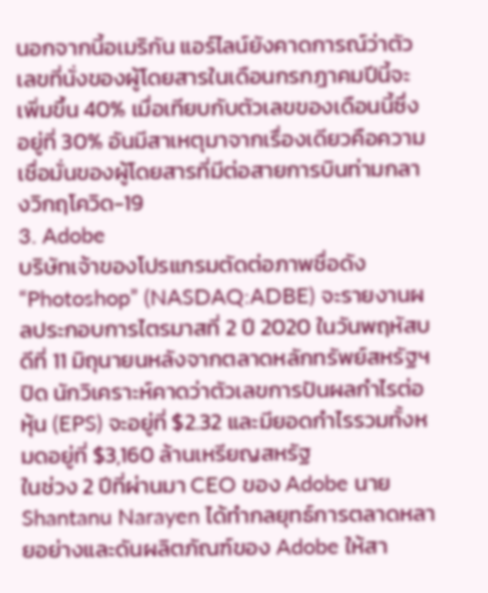นอกจากนี้อเมริกัน แอร์ไลน์ยังคาดการณ์ว่าตัวเลขที่นั่งของผู้โดยสารในเดือนกรกฎาคมปีนี้จะเพิ่มขึ้น 40% เมื่อเทียบกับตัวเลขของเดือนนี้ซึ่งอยู่ที่ 30% อันมีสาเหตุมาจากเรื่องเดียวคือความเชื่อมั่นของผู้โดยสารที่มีต่อสายการบินท่ามกลางวิกฤโควิด-19
3. Adobe
บริษัทเจ้าของโปรแกรมตัดต่อภาพชื่อดัง “Photoshop” (NASDAQ:ADBE) จะรายงานผลประกอบการไตรมาสที่ 2 ปี 2020 ในวันพฤหัสบดีที่ 11 มิถุนายนหลังจากตลาดหลักทรัพย์สหรัฐฯ ปิด นักวิเคราะห์คาดว่าตัวเลขการปันผลกำไรต่อหุ้น (EPS) จะอยู่ที่ $2.32 และมียอดกำไรรวมทั้งหมดอยู่ที่ $3,160 ล้านเหรียญสหรัฐ
ในช่วง 2 ปีที่ผ่านมา CEO ของ Adobe นาย Shantanu Narayen ได้ทำกลยุทธ์การตลาดหลายอย่างและดันผลิตภัณฑ์ของ Adobe ให้สา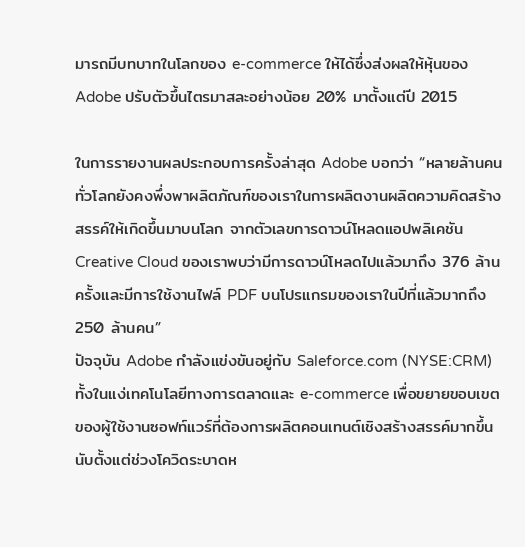มารถมีบทบาทในโลกของ e-commerce ให้ได้ซึ่งส่งผลให้หุ้นของ Adobe ปรับตัวขึ้นไตรมาสละอย่างน้อย 20% มาตั้งแต่ปี 2015

ในการรายงานผลประกอบการครั้งล่าสุด Adobe บอกว่า “หลายล้านคนทั่วโลกยังคงพึ่งพาผลิตภัณฑ์ของเราในการผลิตงานผลิตความคิดสร้างสรรค์ให้เกิดขึ้นมาบนโลก จากตัวเลขการดาวน์โหลดแอปพลิเคชัน Creative Cloud ของเราพบว่ามีการดาวน์โหลดไปแล้วมาถึง 376 ล้านครั้งและมีการใช้งานไฟล์ PDF บนโปรแกรมของเราในปีที่แล้วมากถึง 250 ล้านคน”
ปัจจุบัน Adobe กำลังแข่งขันอยู่กับ Saleforce.com (NYSE:CRM) ทั้งในแง่เทคโนโลยีทางการตลาดและ e-commerce เพื่อขยายขอบเขตของผู้ใช้งานซอฟท์แวร์ที่ต้องการผลิตคอนเทนต์เชิงสร้างสรรค์มากขึ้น นับตั้งแต่ช่วงโควิดระบาดห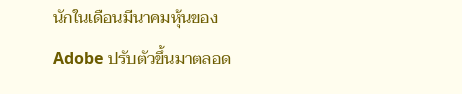นักในเดือนมีนาคมหุ้นของ Adobe ปรับตัวขึ้นมาตลอด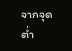จากจุดต่ำ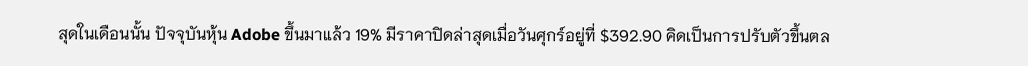สุดในเดือนนั้น ปัจจุบันหุ้น Adobe ขึ้นมาแล้ว 19% มีราคาปิดล่าสุดเมื่อวันศุกร์อยู่ที่ $392.90 คิดเป็นการปรับตัวขึ้นตล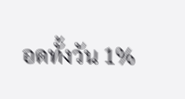อดทั้งวัน 1%